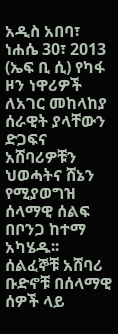አዲስ አበባ፣ ነሐሴ 30፣ 2013 (ኤፍ ቢ ሲ) የካፋ ዞን ነዋሪዎች ለአገር መከላከያ ሰራዊት ያላቸውን ድጋፍና አሸባሪዎቹን ህወሓትና ሸኔን የሚያወግዝ ሰላማዊ ሰልፍ በቦንጋ ከተማ አካሄዱ፡፡
ሰልፈኞቹ አሸባሪ ቡድኖቹ በሰላማዊ ሰዎች ላይ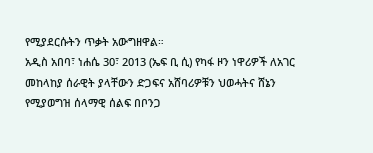የሚያደርሱትን ጥቃት አውግዘዋል።
አዲስ አበባ፣ ነሐሴ 30፣ 2013 (ኤፍ ቢ ሲ) የካፋ ዞን ነዋሪዎች ለአገር መከላከያ ሰራዊት ያላቸውን ድጋፍና አሸባሪዎቹን ህወሓትና ሸኔን የሚያወግዝ ሰላማዊ ሰልፍ በቦንጋ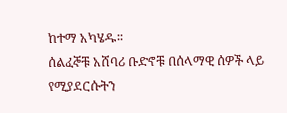ከተማ አካሄዱ፡፡
ሰልፈኞቹ አሸባሪ ቡድኖቹ በሰላማዊ ሰዎች ላይ የሚያደርሱትን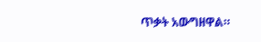ጥቃት አውግዘዋል።